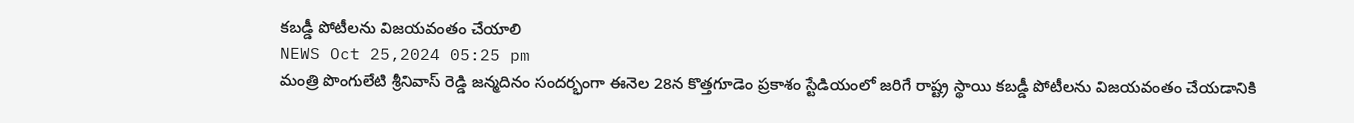కబడ్డీ పోటీలను విజయవంతం చేయాలి
NEWS Oct 25,2024 05:25 pm
మంత్రి పొంగులేటి శ్రీనివాస్ రెడ్డి జన్మదినం సందర్భంగా ఈనెల 28న కొత్తగూడెం ప్రకాశం స్టేడియంలో జరిగే రాష్ట్ర స్థాయి కబడ్డీ పోటీలను విజయవంతం చేయడానికి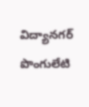విద్యానగర్ పొంగులేటి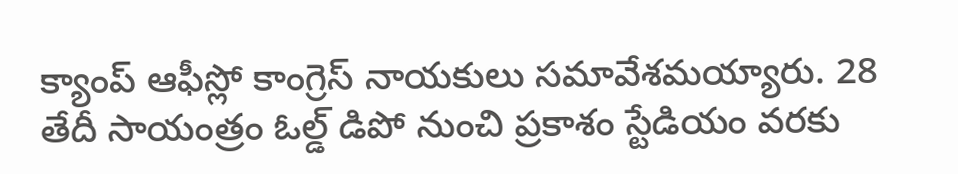క్యాంప్ ఆఫీస్లో కాంగ్రెస్ నాయకులు సమావేశమయ్యారు. 28 తేదీ సాయంత్రం ఓల్డ్ డిపో నుంచి ప్రకాశం స్టేడియం వరకు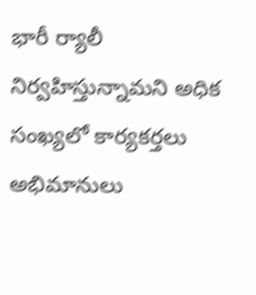భారీ ర్యాలీ నిర్వహిస్తున్నామని అధిక సంఖ్యలో కార్యకర్తలు అభిమానులు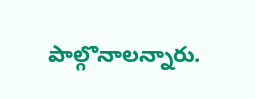పాల్గొనాలన్నారు.